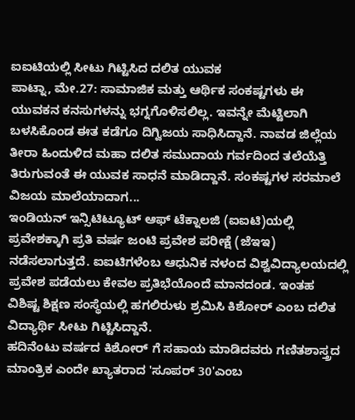ಐಐಟಿಯಲ್ಲಿ ಸೀಟು ಗಿಟ್ಟಿಸಿದ ದಲಿತ ಯುವಕ
ಪಾಟ್ನಾ, ಮೇ.27: ಸಾಮಾಜಿಕ ಮತ್ತು ಆರ್ಥಿಕ ಸಂಕಷ್ಟಗಳು ಈ ಯುವಕನ ಕನಸುಗಳನ್ನು ಭಗ್ನಗೊಳಿಸಲಿಲ್ಲ. ಇವನ್ನೇ ಮೆಟ್ಟಿಲಾಗಿ ಬಳಸಿಕೊಂಡ ಈತ ಕಡೆಗೂ ದಿಗ್ವಿಜಯ ಸಾಧಿಸಿದ್ದಾನೆ. ನಾವಡ ಜಿಲ್ಲೆಯ ತೀರಾ ಹಿಂದುಳಿದ ಮಹಾ ದಲಿತ ಸಮುದಾಯ ಗರ್ವದಿಂದ ತಲೆಯೆತ್ತಿ ತಿರುಗುವಂತೆ ಈ ಯುವಕ ಸಾಧನೆ ಮಾಡಿದ್ದಾನೆ. ಸಂಕಷ್ಟಗಳ ಸರಮಾಲೆ ವಿಜಯ ಮಾಲೆಯಾದಾಗ...
ಇಂಡಿಯನ್ ಇನ್ಸಿಟಿಟ್ಯೂಟ್ ಆಫ್ ಟೆಕ್ನಾಲಜಿ (ಐಐಟಿ)ಯಲ್ಲಿ ಪ್ರವೇಶಕ್ಕಾಗಿ ಪ್ರತಿ ವರ್ಷ ಜಂಟಿ ಪ್ರವೇಶ ಪರೀಕ್ಷೆ (ಜೆಇಇ) ನಡೆಸಲಾಗುತ್ತದೆ. ಐಐಟಿಗಳೆಂಬ ಆಧುನಿಕ ನಳಂದ ವಿಶ್ವವಿದ್ಯಾಲಯದಲ್ಲಿ ಪ್ರವೇಶ ಪಡೆಯಲು ಕೇವಲ ಪ್ರತಿಭೆಯೊಂದೆ ಮಾನದಂಡ. ಇಂತಹ ವಿಶಿಷ್ಟ ಶಿಕ್ಷಣ ಸಂಸ್ಥೆಯಲ್ಲಿ ಹಗಲಿರುಳು ಶ್ರಮಿಸಿ ಕಿಶೋರ್ ಎಂಬ ದಲಿತ ವಿದ್ಯಾರ್ಥಿ ಸೀಟು ಗಿಟ್ಟಿಸಿದ್ದಾನೆ.
ಹದಿನೆಂಟು ವರ್ಷದ ಕಿಶೋರ್ ಗೆ ಸಹಾಯ ಮಾಡಿದವರು ಗಣಿತಶಾಸ್ತ್ರದ ಮಾಂತ್ರಿಕ ಎಂದೇ ಖ್ಯಾತರಾದ 'ಸೂಪರ್ 30'ಎಂಬ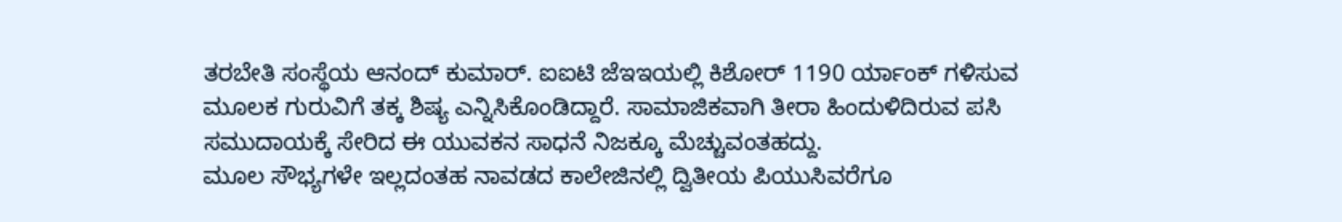ತರಬೇತಿ ಸಂಸ್ಥೆಯ ಆನಂದ್ ಕುಮಾರ್. ಐಐಟಿ ಜೆಇಇಯಲ್ಲಿ ಕಿಶೋರ್ 1190 ರ್ಯಾಂಕ್ ಗಳಿಸುವ ಮೂಲಕ ಗುರುವಿಗೆ ತಕ್ಕ ಶಿಷ್ಯ ಎನ್ನಿಸಿಕೊಂಡಿದ್ದಾರೆ. ಸಾಮಾಜಿಕವಾಗಿ ತೀರಾ ಹಿಂದುಳಿದಿರುವ ಪಸಿ ಸಮುದಾಯಕ್ಕೆ ಸೇರಿದ ಈ ಯುವಕನ ಸಾಧನೆ ನಿಜಕ್ಕೂ ಮೆಚ್ಚುವಂತಹದ್ದು.
ಮೂಲ ಸೌಭ್ಯಗಳೇ ಇಲ್ಲದಂತಹ ನಾವಡದ ಕಾಲೇಜಿನಲ್ಲಿ ದ್ವಿತೀಯ ಪಿಯುಸಿವರೆಗೂ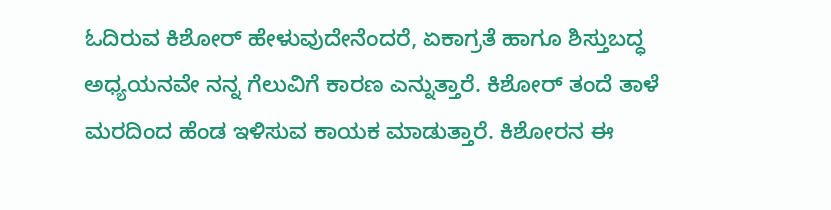ಓದಿರುವ ಕಿಶೋರ್ ಹೇಳುವುದೇನೆಂದರೆ, ಏಕಾಗ್ರತೆ ಹಾಗೂ ಶಿಸ್ತುಬದ್ಧ ಅಧ್ಯಯನವೇ ನನ್ನ ಗೆಲುವಿಗೆ ಕಾರಣ ಎನ್ನುತ್ತಾರೆ. ಕಿಶೋರ್ ತಂದೆ ತಾಳೆ ಮರದಿಂದ ಹೆಂಡ ಇಳಿಸುವ ಕಾಯಕ ಮಾಡುತ್ತಾರೆ. ಕಿಶೋರನ ಈ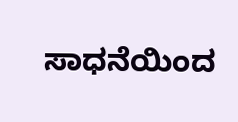ಸಾಧನೆಯಿಂದ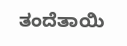ತಂದೆತಾಯಿ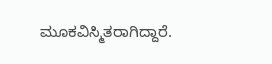ಮೂಕವಿಸ್ಮಿತರಾಗಿದ್ದಾರೆ.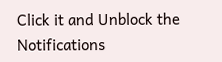Click it and Unblock the Notifications